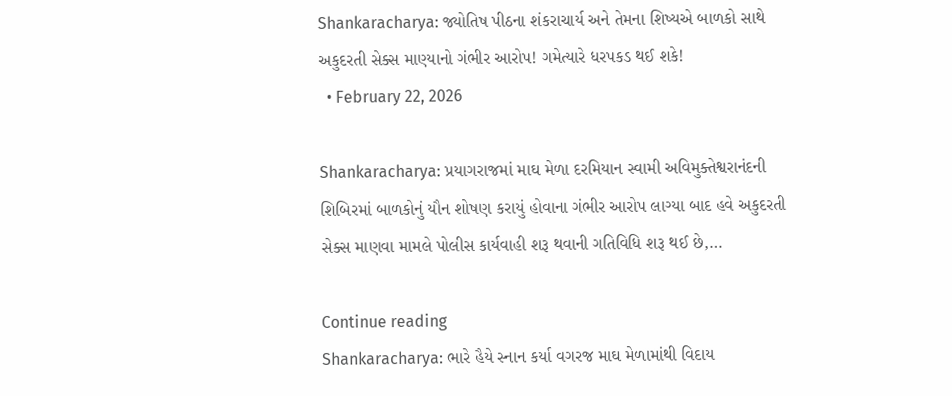Shankaracharya: જ્યોતિષ પીઠના શંકરાચાર્ય અને તેમના શિષ્યએ બાળકો સાથે અકુદરતી સેક્સ માણ્યાનો ગંભીર આરોપ! ગમેત્યારે ધરપકડ થઈ શકે!
  • February 22, 2026

Shankaracharya: પ્રયાગરાજમાં માઘ મેળા દરમિયાન સ્વામી અવિમુક્તેશ્વરાનંદની શિબિરમાં બાળકોનું યૌન શોષણ કરાયું હોવાના ગંભીર આરોપ લાગ્યા બાદ હવે અકુદરતી સેક્સ માણવા મામલે પોલીસ કાર્યવાહી શરૂ થવાની ગતિવિધિ શરૂ થઈ છે,…

Continue reading
Shankaracharya: ભારે હૈયે સ્નાન કર્યા વગરજ માઘ મેળામાંથી વિદાય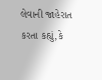લેવાની જાહેરાત કરતા કહ્યું,કે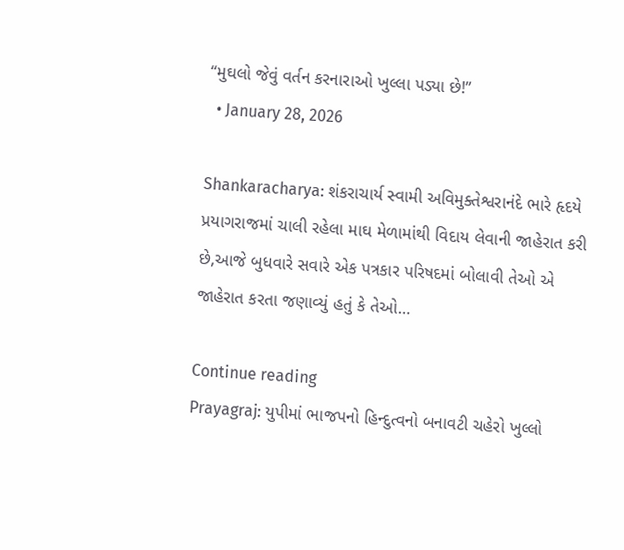“મુઘલો જેવું વર્તન કરનારાઓ ખુલ્લા પડ્યા છે!”
  • January 28, 2026

Shankaracharya: શંકરાચાર્ય સ્વામી અવિમુક્તેશ્વરાનંદે ભારે હૃદયે પ્રયાગરાજમાં ચાલી રહેલા માઘ મેળામાંથી વિદાય લેવાની જાહેરાત કરી છે,આજે બુધવારે સવારે એક પત્રકાર પરિષદમાં બોલાવી તેઓ એ જાહેરાત કરતા જણાવ્યું હતું કે તેઓ…

Continue reading
Prayagraj: યુપીમાં ભાજપનો હિન્દુત્વનો બનાવટી ચહેરો ખુલ્લો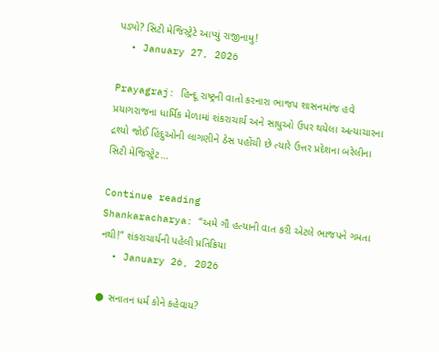પડ્યો? સિટી મેજિસ્ટ્રેટે આપ્યું રાજીનામુ!
  • January 27, 2026

Prayagraj: હિન્દૂ રાષ્ટ્રની વાતો કરનારા ભાજપ શાસનમાંજ હવે પ્રયાગરાજના ધાર્મિક મેળામાં શંકરાચાર્ય અને સાધુઓ ઉપર થયેલા અત્યાચારના દ્રશ્યો જોઈ હિંદુઓની લાગણીને ઠેસ પહોંચી છે ત્યારે ઉત્તર પ્રદેશના બરેલીના સિટી મેજિસ્ટ્રેટ…

Continue reading
Shankaracharya: “અમે ગૌ હત્યાની વાત કરી એટલે ભાજપને ગમતા નથી!” શંકરાચાર્યની પહેલી પ્રતિક્રિયા
  • January 26, 2026

● સનાતન ધર્મ કોને કહેવાય?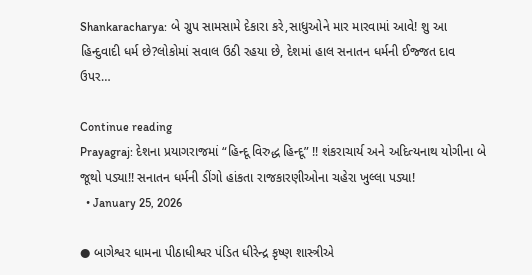Shankaracharya: બે ગ્રુપ સામસામે દેકારા કરે,સાધુઓને માર મારવામાં આવે! શુ આ હિન્દુવાદી ધર્મ છે?લોકોમાં સવાલ ઉઠી રહયા છે, દેશમાં હાલ સનાતન ધર્મની ઈજ્જત દાવ ઉપર…

Continue reading
Prayagraj: દેશના પ્રયાગરાજમાં “હિન્દૂ વિરુદ્ધ હિન્દૂ” !! શંકરાચાર્ય અને અદિત્યનાથ યોગીના બે જૂથો પડ્યા!! સનાતન ધર્મની ડીંગો હાંકતા રાજકારણીઓના ચહેરા ખુલ્લા પડ્યા!
  • January 25, 2026

● બાગેશ્વર ધામના પીઠાધીશ્વર પંડિત ધીરેન્દ્ર કૃષ્ણ શાસ્ત્રીએ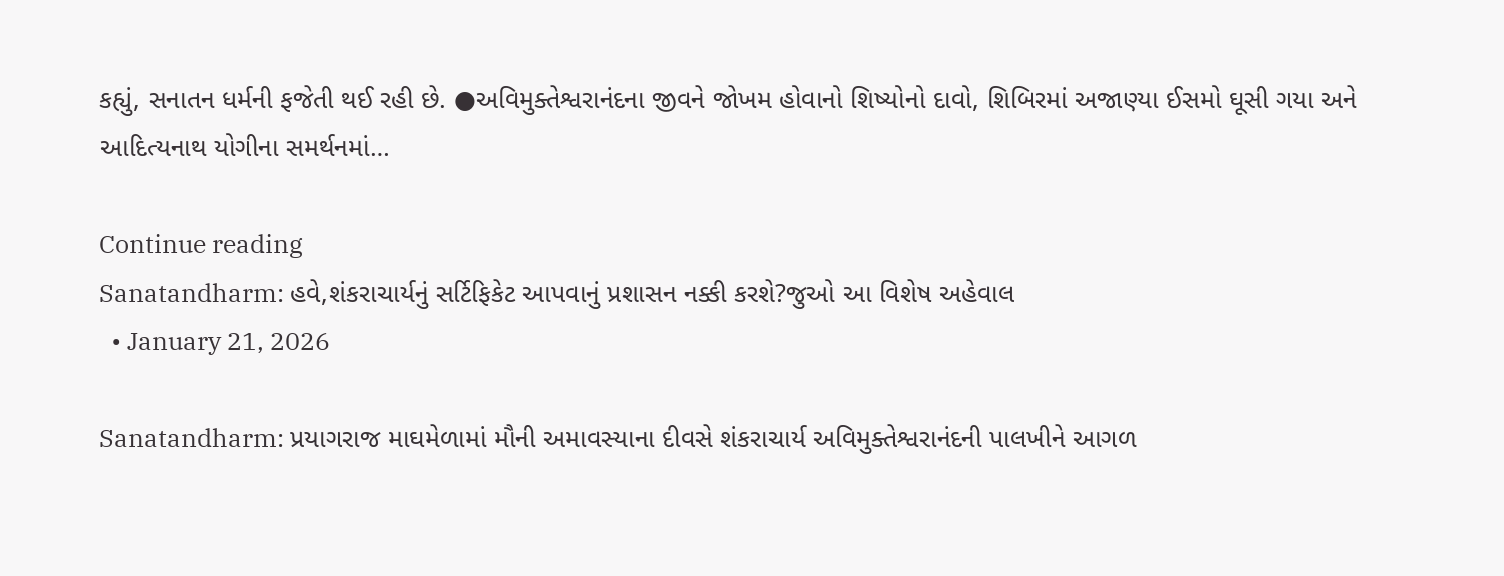કહ્યું, સનાતન ધર્મની ફજેતી થઈ રહી છે. ●અવિમુક્તેશ્વરાનંદના જીવને જોખમ હોવાનો શિષ્યોનો દાવો, શિબિરમાં અજાણ્યા ઈસમો ઘૂસી ગયા અને આદિત્યનાથ યોગીના સમર્થનમાં…

Continue reading
Sanatandharm: હવે,શંકરાચાર્યનું સર્ટિફિકેટ આપવાનું પ્રશાસન નક્કી કરશે?જુઓ આ વિશેષ અહેવાલ
  • January 21, 2026

Sanatandharm: પ્રયાગરાજ માઘમેળામાં મૌની અમાવસ્યાના દીવસે શંકરાચાર્ય અવિમુક્તેશ્વરાનંદની પાલખીને આગળ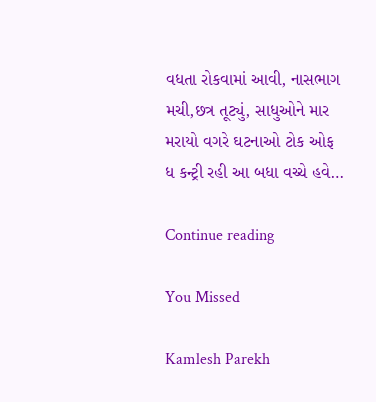વધતા રોકવામાં આવી, નાસભાગ મચી,છત્ર તૂટ્યું, સાધુઓને માર મરાયો વગરે ઘટનાઓ ટોક ઓફ ધ કન્ટ્રી રહી આ બધા વચ્ચે હવે…

Continue reading

You Missed

Kamlesh Parekh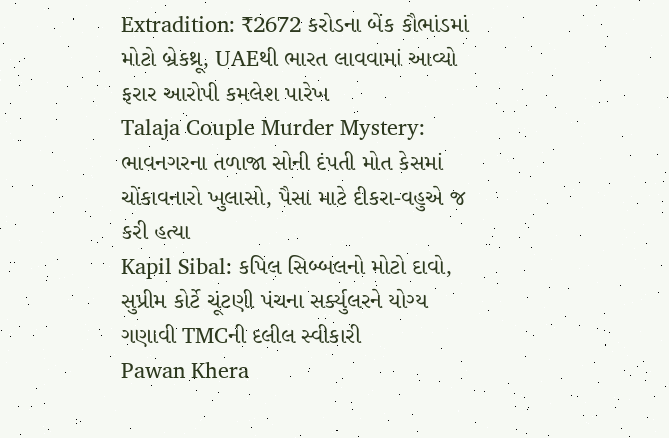Extradition: ₹2672 કરોડના બેંક કૌભાંડમાં મોટો બ્રેકથ્રૂ, UAEથી ભારત લાવવામાં આવ્યો ફરાર આરોપી કમલેશ પારેખ
Talaja Couple Murder Mystery: ભાવનગરના તળાજા સોની દંપતી મોત કેસમાં ચોંકાવનારો ખુલાસો, પૈસા માટે દીકરા-વહુએ જ કરી હત્યા
Kapil Sibal: કપિલ સિબ્બલનો મોટો દાવો, સુપ્રીમ કોર્ટે ચૂંટણી પંચના સર્ક્યુલરને યોગ્ય ગણાવી TMCની દલીલ સ્વીકારી
Pawan Khera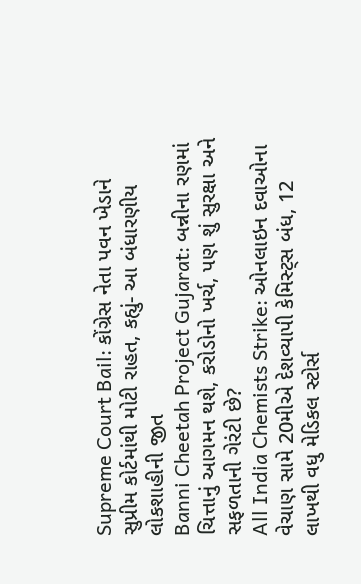Supreme Court Bail: કોંગ્રેસ નેતા પવન ખેડાને સુપ્રીમ કોર્ટમાંથી મોટી રાહત, કહ્યું- આ બંધારણીય લોકશાહીની જીત
Banni Cheetah Project Gujarat: બન્નીના રણમાં ચિત્તાનું આગમન થશે, કરોડોનો ખર્ચ, પણ શું સુરક્ષા અને સફળતાની ગેરંટી છે?
All India Chemists Strike: ઓનલાઇન દવાઓના વેચાણ સામે 20મીએ દેશવ્યાપી કેમિસ્ટ્સ બંધ, 12 લાખથી વધુ મેડિકલ સ્ટોર્સ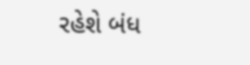રહેશે બંધ